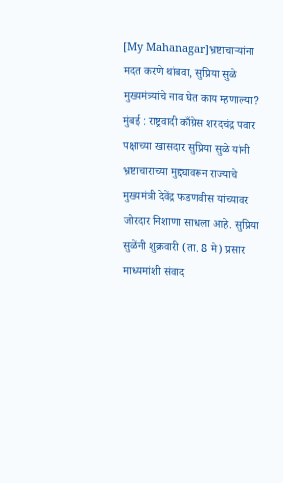[My Mahanagar]भ्रष्टाचाऱ्यांना मदत करणे थांबवा, सुप्रिया सुळे मुख्यमंत्र्यांचे नाव घेत काय म्हणाल्या?
मुंबई : राष्ट्रवादी काँग्रेस शरदचंद्र पवार पक्षाच्या खासदार सुप्रिया सुळे यांनी भ्रष्टाचाराच्या मुद्द्यावरून राज्याचे मुख्यमंत्री देवेंद्र फडणवीस यांच्यावर जोरदार निशाणा साधला आहे. सुप्रिया सुळेंनी शुक्रवारी (ता. 8 मे) प्रसार माध्यमांशी संवाद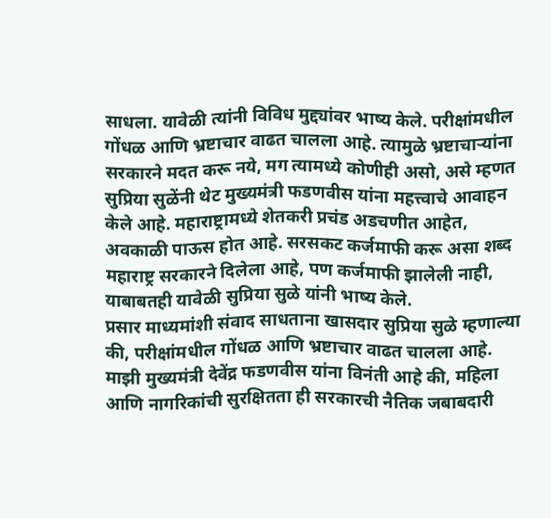साधला. यावेळी त्यांनी विविध मुद्द्यांवर भाष्य केले. परीक्षांमधील गोंधळ आणि भ्रष्टाचार वाढत चालला आहे. त्यामुळे भ्रष्टाचाऱ्यांना सरकारने मदत करू नये, मग त्यामध्ये कोणीही असो, असे म्हणत सुप्रिया सुळेंनी थेट मुख्यमंत्री फडणवीस यांना महत्त्वाचे आवाहन केले आहे. महाराष्ट्रामध्ये शेतकरी प्रचंड अडचणीत आहेत, अवकाळी पाऊस होत आहे. सरसकट कर्जमाफी करू असा शब्द महाराष्ट्र सरकारने दिलेला आहे, पण कर्जमाफी झालेली नाही, याबाबतही यावेळी सुप्रिया सुळे यांनी भाष्य केले.
प्रसार माध्यमांशी संवाद साधताना खासदार सुप्रिया सुळे म्हणाल्या की, परीक्षांमधील गोंधळ आणि भ्रष्टाचार वाढत चालला आहे. माझी मुख्यमंत्री देवेंद्र फडणवीस यांना विनंती आहे की, महिला आणि नागरिकांची सुरक्षितता ही सरकारची नैतिक जबाबदारी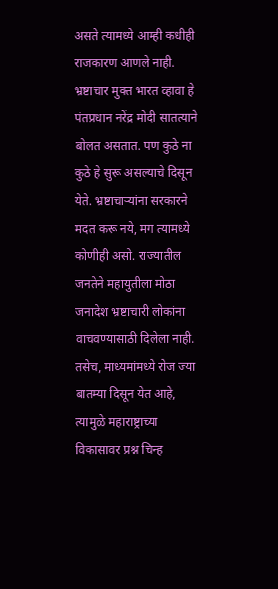असते त्यामध्ये आम्ही कधीही राजकारण आणले नाही. भ्रष्टाचार मुक्त भारत व्हावा हे पंतप्रधान नरेंद्र मोदी सातत्याने बोलत असतात. पण कुठे ना कुठे हे सुरू असल्याचे दिसून येते. भ्रष्टाचाऱ्यांना सरकारने मदत करू नये, मग त्यामध्ये कोणीही असो. राज्यातील जनतेने महायुतीला मोठा जनादेश भ्रष्टाचारी लोकांना वाचवण्यासाठी दिलेला नाही.
तसेच, माध्यमांमध्ये रोज ज्या बातम्या दिसून येत आहे, त्यामुळे महाराष्ट्राच्या विकासावर प्रश्न चिन्ह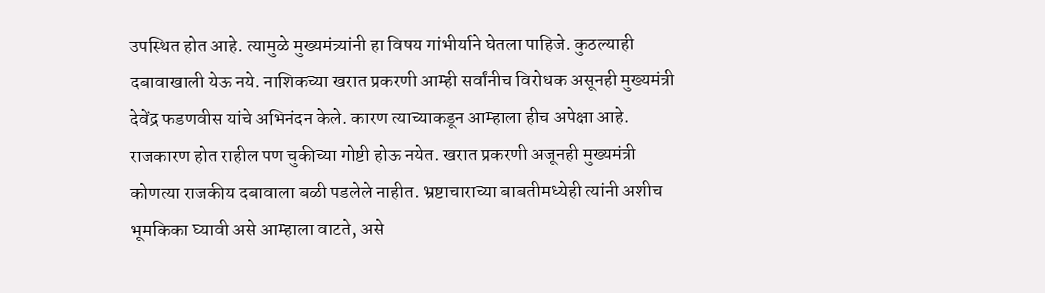उपस्थित होत आहे. त्यामुळे मुख्यमंत्र्यांनी हा विषय गांभीर्याने घेतला पाहिजे. कुठल्याही दबावाखाली येऊ नये. नाशिकच्या खरात प्रकरणी आम्ही सर्वांनीच विरोधक असूनही मुख्यमंत्री देवेंद्र फडणवीस यांचे अभिनंदन केले. कारण त्याच्याकडून आम्हाला हीच अपेक्षा आहे. राजकारण होत राहील पण चुकीच्या गोष्टी होऊ नयेत. खरात प्रकरणी अजूनही मुख्यमंत्री कोणत्या राजकीय दबावाला बळी पडलेले नाहीत. भ्रष्टाचाराच्या बाबतीमध्येही त्यांनी अशीच भूमकिका घ्यावी असे आम्हाला वाटते, असे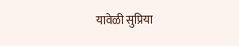यावेळी सुप्रिया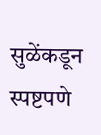सुळेंकडून स्पष्टपणे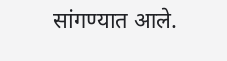सांगण्यात आले.